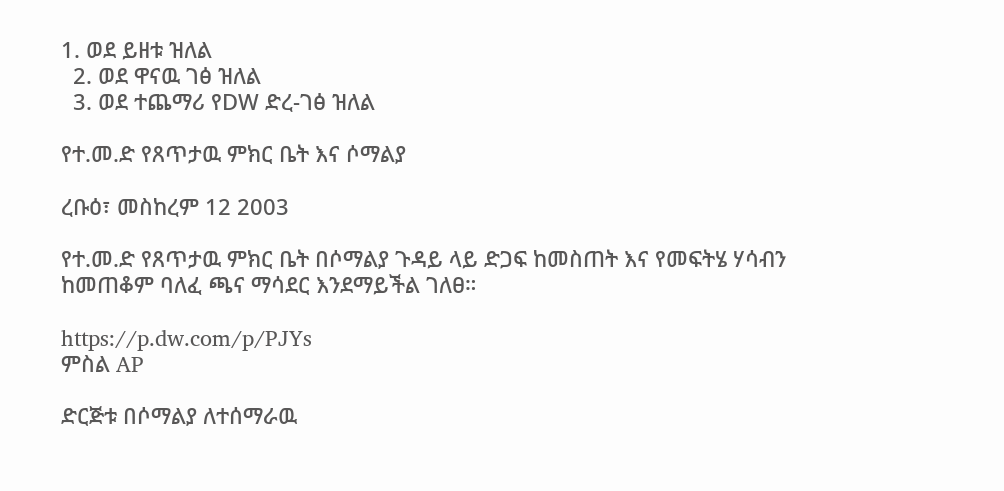1. ወደ ይዘቱ ዝለል
  2. ወደ ዋናዉ ገፅ ዝለል
  3. ወደ ተጨማሪ የDW ድረ-ገፅ ዝለል

የተ.መ.ድ የጸጥታዉ ምክር ቤት እና ሶማልያ

ረቡዕ፣ መስከረም 12 2003

የተ.መ.ድ የጸጥታዉ ምክር ቤት በሶማልያ ጉዳይ ላይ ድጋፍ ከመስጠት እና የመፍትሄ ሃሳብን ከመጠቆም ባለፈ ጫና ማሳደር እንደማይችል ገለፀ።

https://p.dw.com/p/PJYs
ምስል AP

ድርጅቱ በሶማልያ ለተሰማራዉ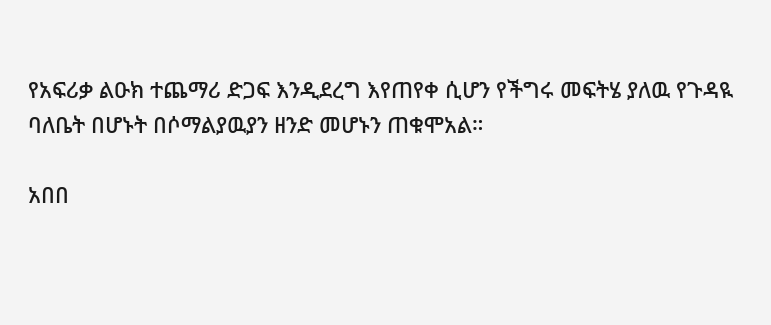የአፍሪቃ ልዑክ ተጨማሪ ድጋፍ እንዲደረግ እየጠየቀ ሲሆን የችግሩ መፍትሄ ያለዉ የጉዳዪ ባለቤት በሆኑት በሶማልያዉያን ዘንድ መሆኑን ጠቁሞአል።

አበበ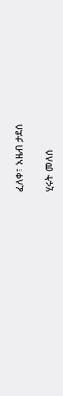ፈለቀ፣ አዜብ ታደሰ

ሂሩት መለሰ